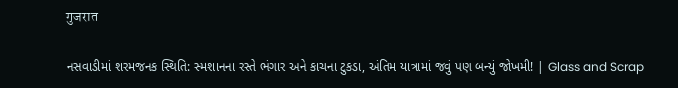गुजरात

નસવાડીમાં શરમજનક સ્થિતિ: સ્મશાનના રસ્તે ભંગાર અને કાચના ટુકડા, અંતિમ યાત્રામાં જવું પણ બન્યું જોખમી! | Glass and Scrap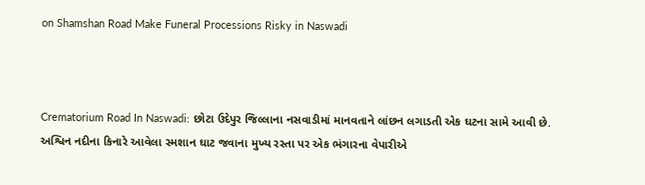on Shamshan Road Make Funeral Processions Risky in Naswadi



Crematorium Road In Naswadi: છોટા ઉદેપુર જિલ્લાના નસવાડીમાં માનવતાને લાંછન લગાડતી એક ઘટના સામે આવી છે. અશ્વિન નદીના કિનારે આવેલા સ્મશાન ઘાટ જવાના મુખ્ય રસ્તા પર એક ભંગારના વેપારીએ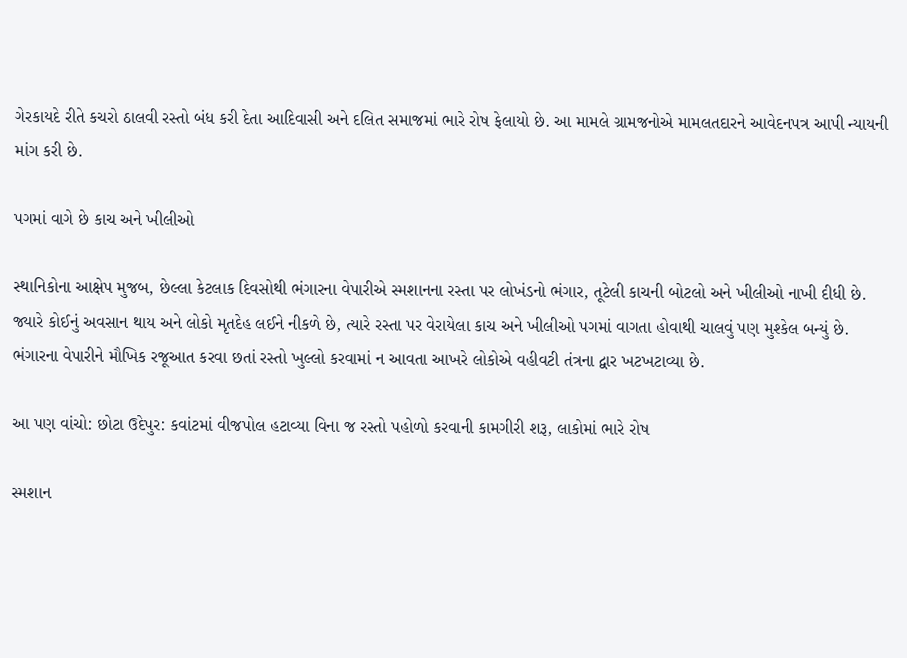ગેરકાયદે રીતે કચરો ઠાલવી રસ્તો બંધ કરી દેતા આદિવાસી અને દલિત સમાજમાં ભારે રોષ ફેલાયો છે. આ મામલે ગ્રામજનોએ મામલતદારને આવેદનપત્ર આપી ન્યાયની માંગ કરી છે.

પગમાં વાગે છે કાચ અને ખીલીઓ

સ્થાનિકોના આક્ષેપ મુજબ, છેલ્લા કેટલાક દિવસોથી ભંગારના વેપારીએ સ્મશાનના રસ્તા પર લોખંડનો ભંગાર, તૂટેલી કાચની બોટલો અને ખીલીઓ નાખી દીધી છે. જ્યારે કોઈનું અવસાન થાય અને લોકો મૃતદેહ લઈને નીકળે છે, ત્યારે રસ્તા પર વેરાયેલા કાચ અને ખીલીઓ પગમાં વાગતા હોવાથી ચાલવું પણ મુશ્કેલ બન્યું છે. ભંગારના વેપારીને મૌખિક રજૂઆત કરવા છતાં રસ્તો ખુલ્લો કરવામાં ન આવતા આખરે લોકોએ વહીવટી તંત્રના દ્વાર ખટખટાવ્યા છે.

આ પણ વાંચો: છોટા ઉદેપુર: કવાંટમાં વીજપોલ હટાવ્યા વિના જ રસ્તો પહોળો કરવાની કામગીરી શરૂ, લાકોમાં ભારે રોષ

સ્મશાન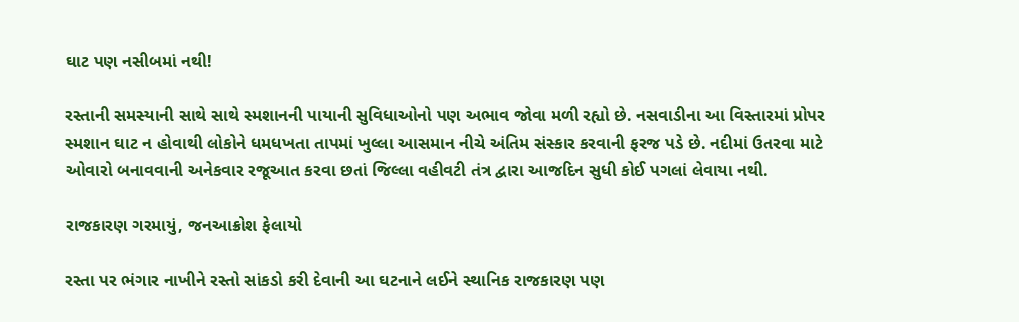ઘાટ પણ નસીબમાં નથી!

રસ્તાની સમસ્યાની સાથે સાથે સ્મશાનની પાયાની સુવિધાઓનો પણ અભાવ જોવા મળી રહ્યો છે. નસવાડીના આ વિસ્તારમાં પ્રોપર સ્મશાન ઘાટ ન હોવાથી લોકોને ધમધખતા તાપમાં ખુલ્લા આસમાન નીચે અંતિમ સંસ્કાર કરવાની ફરજ પડે છે. નદીમાં ઉતરવા માટે ઓવારો બનાવવાની અનેકવાર રજૂઆત કરવા છતાં જિલ્લા વહીવટી તંત્ર દ્વારા આજદિન સુધી કોઈ પગલાં લેવાયા નથી.

રાજકારણ ગરમાયું, જનઆક્રોશ ફેલાયો

રસ્તા પર ભંગાર નાખીને રસ્તો સાંકડો કરી દેવાની આ ઘટનાને લઈને સ્થાનિક રાજકારણ પણ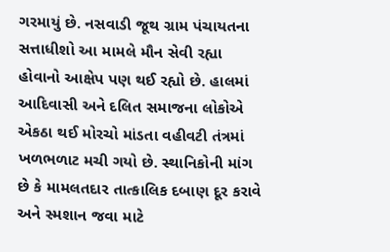ગરમાયું છે. નસવાડી જૂથ ગ્રામ પંચાયતના સત્તાધીશો આ મામલે મૌન સેવી રહ્યા હોવાનો આક્ષેપ પણ થઈ રહ્યો છે. હાલમાં આદિવાસી અને દલિત સમાજના લોકોએ એકઠા થઈ મોરચો માંડતા વહીવટી તંત્રમાં ખળભળાટ મચી ગયો છે. સ્થાનિકોની માંગ છે કે મામલતદાર તાત્કાલિક દબાણ દૂર કરાવે અને સ્મશાન જવા માટે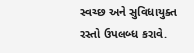સ્વચ્છ અને સુવિધાયુક્ત રસ્તો ઉપલબ્ધ કરાવે.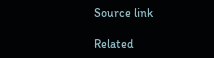Source link

Related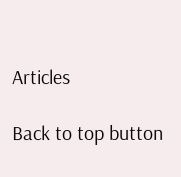Articles

Back to top button